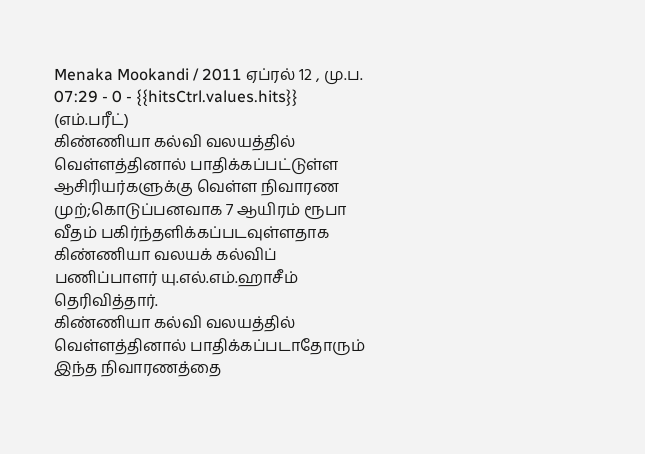Menaka Mookandi / 2011 ஏப்ரல் 12 , மு.ப. 07:29 - 0 - {{hitsCtrl.values.hits}}
(எம்.பரீட்)
கிண்ணியா கல்வி வலயத்தில் வெள்ளத்தினால் பாதிக்கப்பட்டுள்ள ஆசிரியர்களுக்கு வெள்ள நிவாரண முற்;கொடுப்பனவாக 7 ஆயிரம் ரூபா வீதம் பகிர்ந்தளிக்கப்படவுள்ளதாக கிண்ணியா வலயக் கல்விப் பணிப்பாளர் யு.எல்.எம்.ஹாசீம் தெரிவித்தார்.
கிண்ணியா கல்வி வலயத்தில் வெள்ளத்தினால் பாதிக்கப்படாதோரும் இந்த நிவாரணத்தை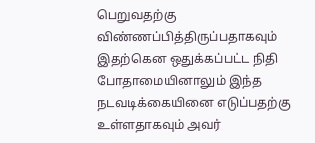பெறுவதற்கு விண்ணப்பித்திருப்பதாகவும் இதற்கென ஒதுக்கப்பட்ட நிதி போதாமையினாலும் இந்த நடவடிக்கையினை எடுப்பதற்கு உள்ளதாகவும் அவர்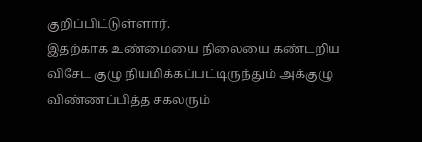குறிப்பிட்டுள்ளார்.
இதற்காக உண்மையை நிலையை கண்டறிய விசேட குழு நியமிக்கப்பட்டிருந்தும் அக்குழு விண்ணப்பித்த சகலரும்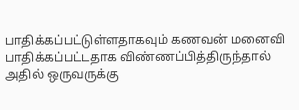பாதிக்கப்பட்டுள்ளதாகவும் கணவன் மனைவி பாதிக்கப்பட்டதாக விண்ணப்பித்திருந்தால் அதில் ஒருவருக்கு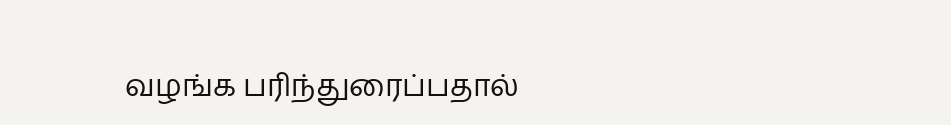வழங்க பரிந்துரைப்பதால்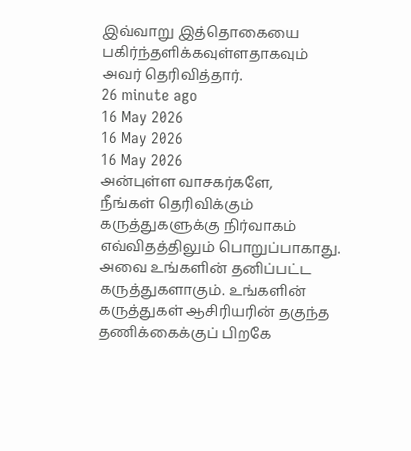இவ்வாறு இத்தொகையை பகிர்ந்தளிக்கவுள்ளதாகவும் அவர் தெரிவித்தார்.
26 minute ago
16 May 2026
16 May 2026
16 May 2026
அன்புள்ள வாசகர்களே,
நீங்கள் தெரிவிக்கும் கருத்துகளுக்கு நிர்வாகம் எவ்விதத்திலும் பொறுப்பாகாது. அவை உங்களின் தனிப்பட்ட கருத்துகளாகும். உங்களின் கருத்துகள் ஆசிரியரின் தகுந்த தணிக்கைக்குப் பிறகே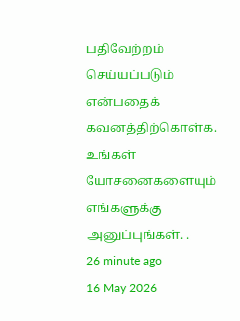பதிவேற்றம் செய்யப்படும் என்பதைக் கவனத்திற்கொள்க. உங்கள் யோசனைகளையும் எங்களுக்கு அனுப்புங்கள். .
26 minute ago
16 May 2026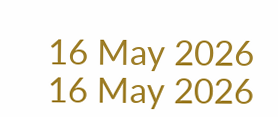16 May 2026
16 May 2026